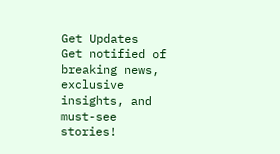Get Updates
Get notified of breaking news, exclusive insights, and must-see stories!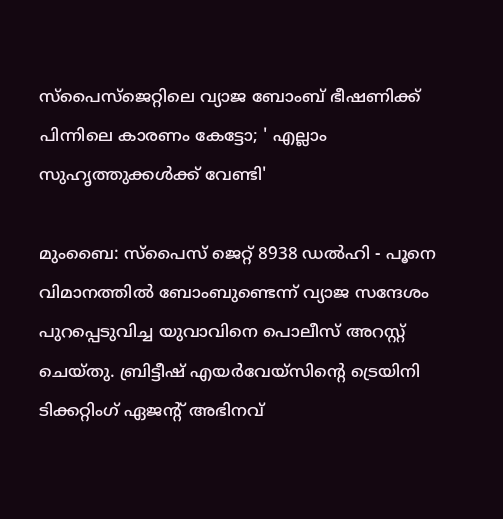സ്‌പൈസ്‌ജെറ്റിലെ വ്യാജ ബോംബ് ഭീഷണിക്ക് പിന്നിലെ കാരണം കേട്ടോ; ' എല്ലാം സുഹൃത്തുക്കള്‍ക്ക് വേണ്ടി'

മുംബൈ: സ്‌പൈസ് ജെറ്റ് 8938 ഡല്‍ഹി - പൂനെ വിമാനത്തില്‍ ബോംബുണ്ടെന്ന് വ്യാജ സന്ദേശം പുറപ്പെടുവിച്ച യുവാവിനെ പൊലീസ് അറസ്റ്റ് ചെയ്തു. ബ്രിട്ടീഷ് എയര്‍വേയ്സിന്റെ ട്രെയിനി ടിക്കറ്റിംഗ് ഏജന്റ് അഭിനവ്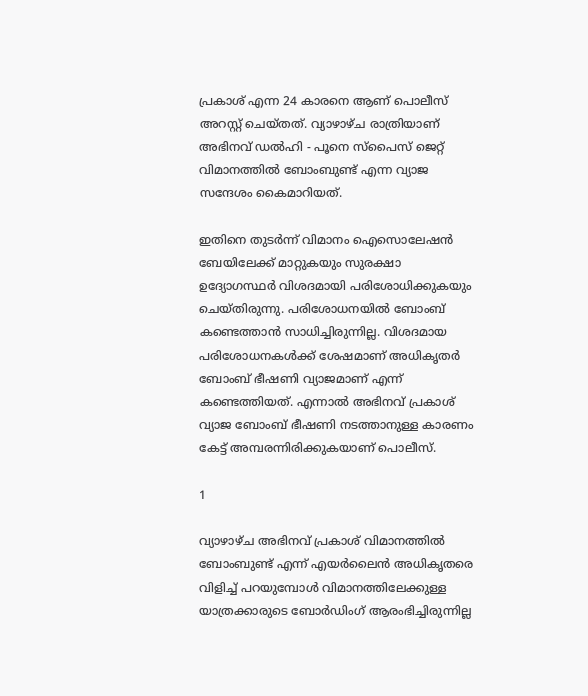പ്രകാശ് എന്ന 24 കാരനെ ആണ് പൊലീസ് അറസ്റ്റ് ചെയ്തത്. വ്യാഴാഴ്ച രാത്രിയാണ് അഭിനവ് ഡല്‍ഹി - പൂനെ സ്‌പൈസ് ജെറ്റ് വിമാനത്തില്‍ ബോംബുണ്ട് എന്ന വ്യാജ സന്ദേശം കൈമാറിയത്.

ഇതിനെ തുടര്‍ന്ന് വിമാനം ഐസൊലേഷന്‍ ബേയിലേക്ക് മാറ്റുകയും സുരക്ഷാ ഉദ്യോഗസ്ഥര്‍ വിശദമായി പരിശോധിക്കുകയും ചെയ്തിരുന്നു. പരിശോധനയില്‍ ബോംബ് കണ്ടെത്താന്‍ സാധിച്ചിരുന്നില്ല. വിശദമായ പരിശോധനകള്‍ക്ക് ശേഷമാണ് അധികൃതര്‍ ബോംബ് ഭീഷണി വ്യാജമാണ് എന്ന് കണ്ടെത്തിയത്. എന്നാല്‍ അഭിനവ് പ്രകാശ് വ്യാജ ബോംബ് ഭീഷണി നടത്താനുള്ള കാരണം കേട്ട് അമ്പരന്നിരിക്കുകയാണ് പൊലീസ്.

1

വ്യാഴാഴ്ച അഭിനവ് പ്രകാശ് വിമാനത്തില്‍ ബോംബുണ്ട് എന്ന് എയര്‍ലൈന്‍ അധികൃതരെ വിളിച്ച് പറയുമ്പോള്‍ വിമാനത്തിലേക്കുള്ള യാത്രക്കാരുടെ ബോര്‍ഡിംഗ് ആരംഭിച്ചിരുന്നില്ല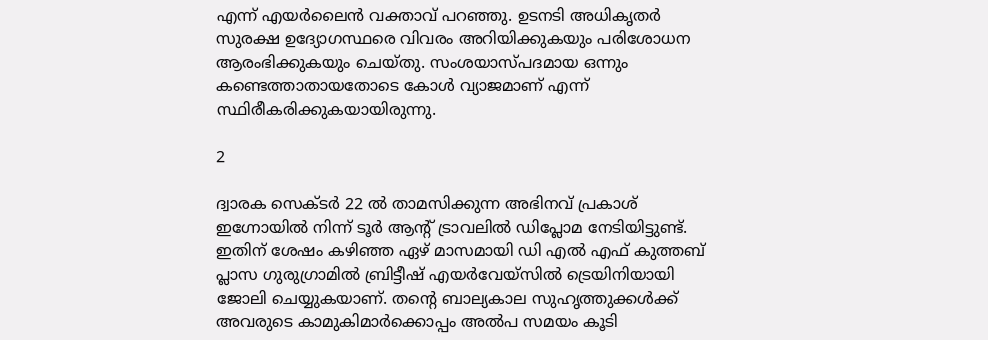എന്ന് എയര്‍ലൈന്‍ വക്താവ് പറഞ്ഞു. ഉടനടി അധികൃതര്‍ സുരക്ഷ ഉദ്യോഗസ്ഥരെ വിവരം അറിയിക്കുകയും പരിശോധന ആരംഭിക്കുകയും ചെയ്തു. സംശയാസ്പദമായ ഒന്നും കണ്ടെത്താതായതോടെ കോള്‍ വ്യാജമാണ് എന്ന് സ്ഥിരീകരിക്കുകയായിരുന്നു.

2

ദ്വാരക സെക്ടര്‍ 22 ല്‍ താമസിക്കുന്ന അഭിനവ് പ്രകാശ് ഇഗ്നോയില്‍ നിന്ന് ടൂര്‍ ആന്റ് ട്രാവലില്‍ ഡിപ്ലോമ നേടിയിട്ടുണ്ട്. ഇതിന് ശേഷം കഴിഞ്ഞ ഏഴ് മാസമായി ഡി എല്‍ എഫ് കുത്തബ് പ്ലാസ ഗുരുഗ്രാമില്‍ ബ്രിട്ടീഷ് എയര്‍വേയ്സില്‍ ട്രെയിനിയായി ജോലി ചെയ്യുകയാണ്. തന്റെ ബാല്യകാല സുഹൃത്തുക്കള്‍ക്ക് അവരുടെ കാമുകിമാര്‍ക്കൊപ്പം അല്‍പ സമയം കൂടി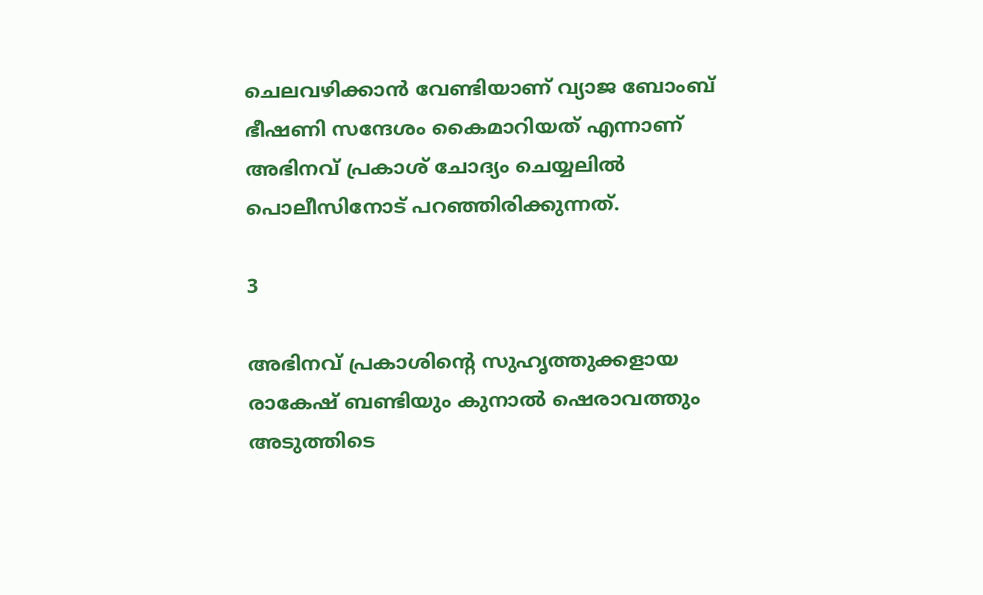ചെലവഴിക്കാന്‍ വേണ്ടിയാണ് വ്യാജ ബോംബ് ഭീഷണി സന്ദേശം കൈമാറിയത് എന്നാണ് അഭിനവ് പ്രകാശ് ചോദ്യം ചെയ്യലില്‍ പൊലീസിനോട് പറഞ്ഞിരിക്കുന്നത്.

3

അഭിനവ് പ്രകാശിന്റെ സുഹൃത്തുക്കളായ രാകേഷ് ബണ്ടിയും കുനാല്‍ ഷെരാവത്തും അടുത്തിടെ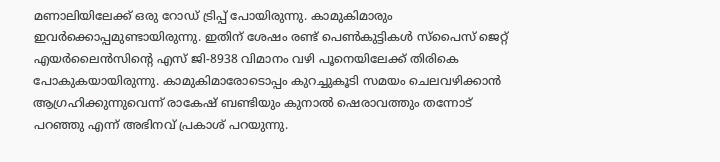മണാലിയിലേക്ക് ഒരു റോഡ് ട്രിപ്പ് പോയിരുന്നു. കാമുകിമാരും ഇവര്‍ക്കൊപ്പമുണ്ടായിരുന്നു. ഇതിന് ശേഷം രണ്ട് പെണ്‍കുട്ടികള്‍ സ്പൈസ് ജെറ്റ് എയര്‍ലൈന്‍സിന്റെ എസ് ജി-8938 വിമാനം വഴി പൂനെയിലേക്ക് തിരികെ പോകുകയായിരുന്നു. കാമുകിമാരോടൊപ്പം കുറച്ചുകൂടി സമയം ചെലവഴിക്കാന്‍ ആഗ്രഹിക്കുന്നുവെന്ന് രാകേഷ് ബണ്ടിയും കുനാല്‍ ഷെരാവത്തും തന്നോട് പറഞ്ഞു എന്ന് അഭിനവ് പ്രകാശ് പറയുന്നു.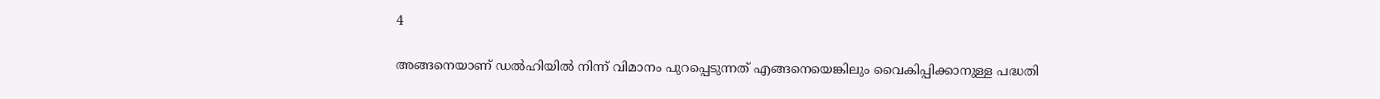4

അങ്ങനെയാണ് ഡല്‍ഹിയില്‍ നിന്ന് വിമാനം പുറപ്പെടുന്നത് എങ്ങനെയെങ്കിലും വൈകിപ്പിക്കാനുള്ള പദ്ധതി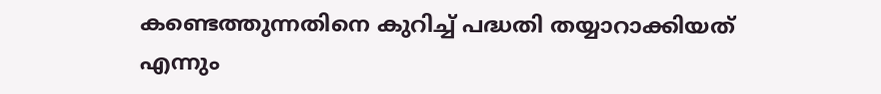കണ്ടെത്തുന്നതിനെ കുറിച്ച് പദ്ധതി തയ്യാറാക്കിയത് എന്നും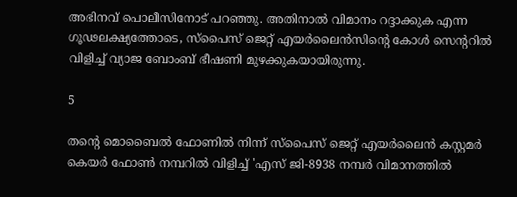അഭിനവ് പൊലീസിനോട് പറഞ്ഞു. അതിനാല്‍ വിമാനം റദ്ദാക്കുക എന്ന ഗൂഢലക്ഷ്യത്തോടെ, സ്പൈസ് ജെറ്റ് എയര്‍ലൈന്‍സിന്റെ കോള്‍ സെന്ററില്‍ വിളിച്ച് വ്യാജ ബോംബ് ഭീഷണി മുഴക്കുകയായിരുന്നു.

5

തന്റെ മൊബൈല്‍ ഫോണില്‍ നിന്ന് സ്പൈസ് ജെറ്റ് എയര്‍ലൈന്‍ കസ്റ്റമര്‍ കെയര്‍ ഫോണ്‍ നമ്പറില്‍ വിളിച്ച് 'എസ് ജി-8938 നമ്പര്‍ വിമാനത്തില്‍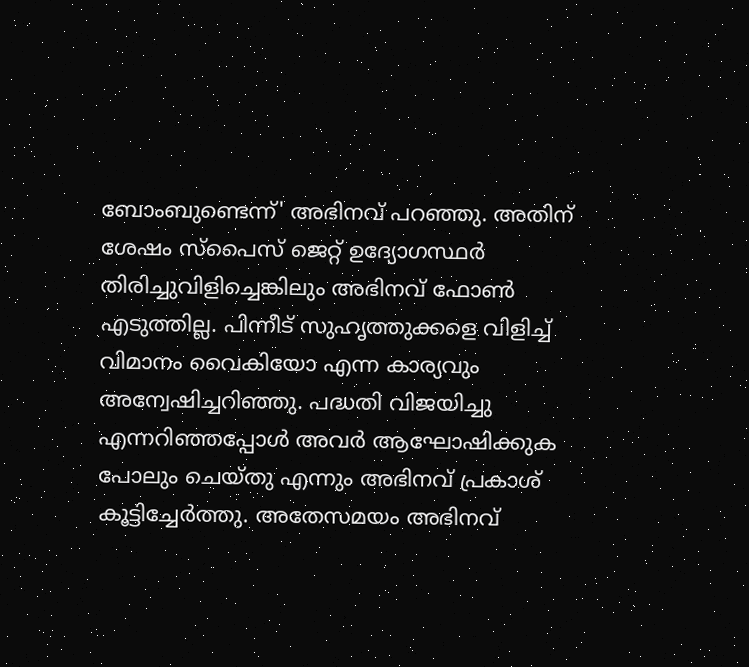ബോംബുണ്ടെന്ന്' അഭിനവ് പറഞ്ഞു. അതിന് ശേഷം സ്പൈസ് ജെറ്റ് ഉദ്യോഗസ്ഥര്‍ തിരിച്ചുവിളിച്ചെങ്കിലും അഭിനവ് ഫോണ്‍ എടുത്തില്ല. പിന്നീട് സുഹൃത്തുക്കളെ വിളിച്ച് വിമാനം വൈകിയോ എന്ന കാര്യവും അന്വേഷിച്ചറിഞ്ഞു. പദ്ധതി വിജയിച്ചു എന്നറിഞ്ഞപ്പോള്‍ അവര്‍ ആഘോഷിക്കുക പോലും ചെയ്തു എന്നും അഭിനവ് പ്രകാശ് കൂട്ടിച്ചേര്‍ത്തു. അതേസമയം അഭിനവ്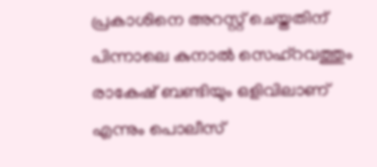പ്രകാശിനെ അറസ്റ്റ് ചെയ്തതിന് പിന്നാലെ കുനാല്‍ സെഹ്റവത്തും രാകേഷ് ബണ്ടിയും ഒളിവിലാണ് എന്നും പൊലീസ്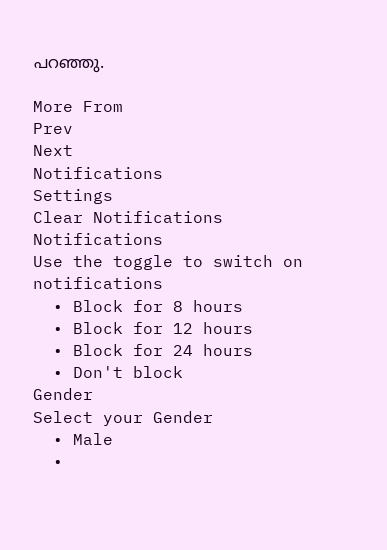പറഞ്ഞു.

More From
Prev
Next
Notifications
Settings
Clear Notifications
Notifications
Use the toggle to switch on notifications
  • Block for 8 hours
  • Block for 12 hours
  • Block for 24 hours
  • Don't block
Gender
Select your Gender
  • Male
  •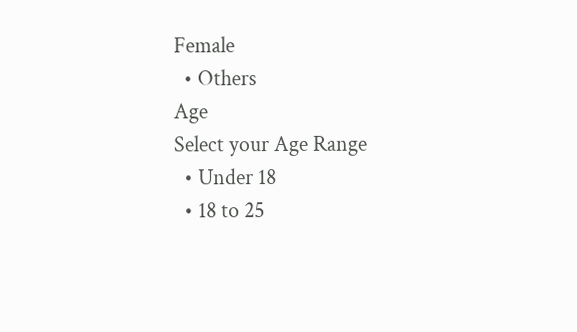Female
  • Others
Age
Select your Age Range
  • Under 18
  • 18 to 25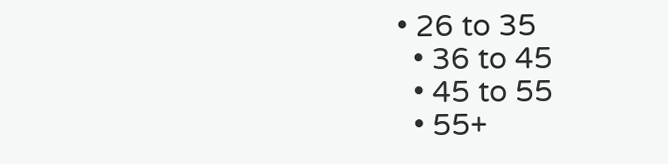• 26 to 35
  • 36 to 45
  • 45 to 55
  • 55+